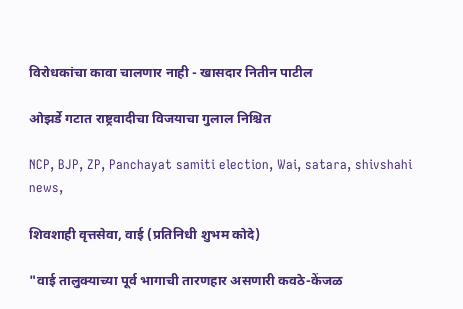विरोधकांचा कावा चालणार नाही - खासदार नितीन पाटील

ओझर्डे गटात राष्ट्रवादीचा विजयाचा गुलाल निश्चित

NCP, BJP, ZP, Panchayat samiti election, Wai, satara, shivshahi news,

शिवशाही वृत्तसेवा, वाई (प्रतिनिधी शुभम कोदे)

"वाई तालुक्याच्या पूर्व भागाची तारणहार असणारी कवठे-केंजळ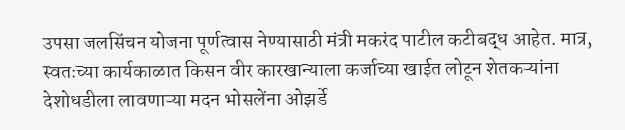उपसा जलसिंचन योजना पूर्णत्वास नेण्यासाठी मंत्री मकरंद पाटील कटीबद्ध आहेत. मात्र, स्वतःच्या कार्यकाळात किसन वीर कारखान्याला कर्जाच्या खाईत लोटून शेतकऱ्यांना देशोधडीला लावणाऱ्या मदन भोसलेंना ओझर्डे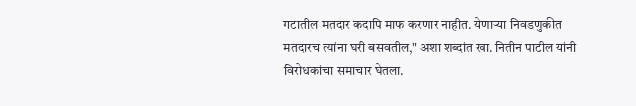गटातील मतदार कदापि माफ करणार नाहीत. येणाऱ्या निवडणुकीत मतदारच त्यांना घरी बसवतील," अशा शब्दांत खा. नितीन पाटील यांनी विरोधकांचा समाचार घेतला.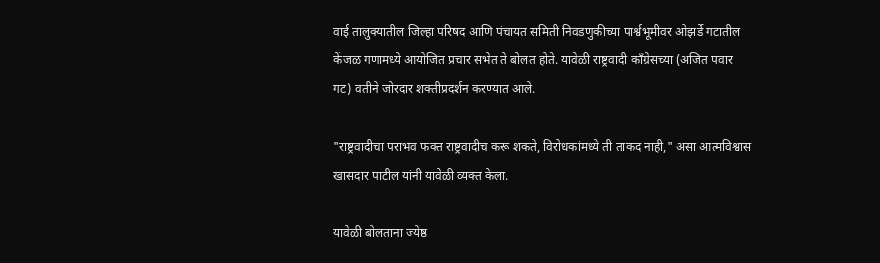वाई तालुक्यातील जिल्हा परिषद आणि पंचायत समिती निवडणुकीच्या पार्श्वभूमीवर ओझर्डे गटातील केंजळ गणामध्ये आयोजित प्रचार सभेत ते बोलत होते. यावेळी राष्ट्रवादी काँग्रेसच्या (अजित पवार गट) वतीने जोरदार शक्तीप्रदर्शन करण्यात आले.

"राष्ट्रवादीचा पराभव फक्त राष्ट्रवादीच करू शकते, विरोधकांमध्ये ती ताकद नाही," असा आत्मविश्वास खासदार पाटील यांनी यावेळी व्यक्त केला.

यावेळी बोलताना ज्येष्ठ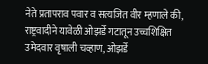नेते प्रतापराव पवार व सत्यजित वीर म्हणाले की, राष्ट्रवादीने यावेळी ओझर्डे गटातून उच्चशिक्षित उमेदवार वृषाली चव्हाण, ओझर्डे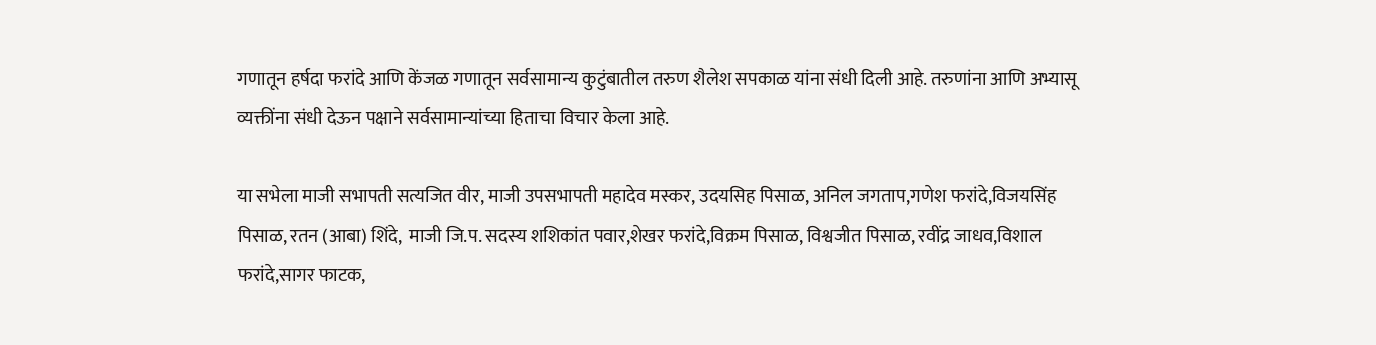गणातून हर्षदा फरांदे आणि केंजळ गणातून सर्वसामान्य कुटुंबातील तरुण शैलेश सपकाळ यांना संधी दिली आहे. तरुणांना आणि अभ्यासू व्यक्तींना संधी देऊन पक्षाने सर्वसामान्यांच्या हिताचा विचार केला आहे.

या सभेला माजी सभापती सत्यजित वीर, माजी उपसभापती महादेव मस्कर, उदयसिह पिसाळ, अनिल जगताप,गणेश फरांदे,विजयसिंह पिसाळ, रतन (आबा) शिंदे,  माजी जि.प. सदस्य शशिकांत पवार,शेखर फरांदे,विक्रम पिसाळ, विश्वजीत पिसाळ, रवींद्र जाधव,विशाल फरांदे,सागर फाटक,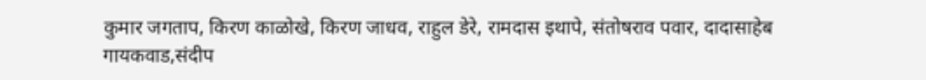कुमार जगताप, किरण काळोखे, किरण जाधव, राहुल डेरे, रामदास इथापे, संतोषराव पवार, दादासाहेब गायकवाड,संदीप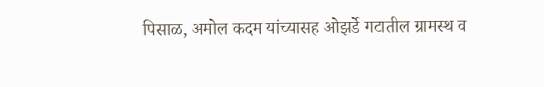पिसाळ, अमोल कदम यांच्यासह ओझर्डे गटातील ग्रामस्थ व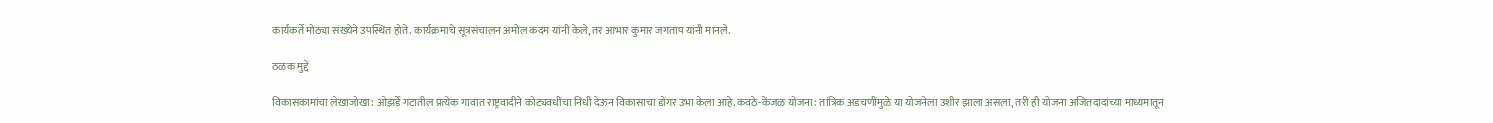कार्यकर्ते मोठ्या संख्येने उपस्थित होते. कार्यक्रमाचे सूत्रसंचालन अमोल कदम यांनी केले, तर आभार कुमार जगताप यांनी मानले.

ठळक मुद्दे

विकासकामांचा लेखाजोखा: ओझर्डे गटातील प्रत्येक गावात राष्ट्रवादीने कोट्यवधींचा निधी देऊन विकासाचा डोंगर उभा केला आहे.कवठे-केंजळ योजना: तांत्रिक अडचणींमुळे या योजनेला उशीर झाला असला, तरी ही योजना अजितदादांच्या माध्यमातून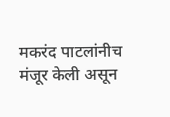मकरंद पाटलांनीच मंजूर केली असून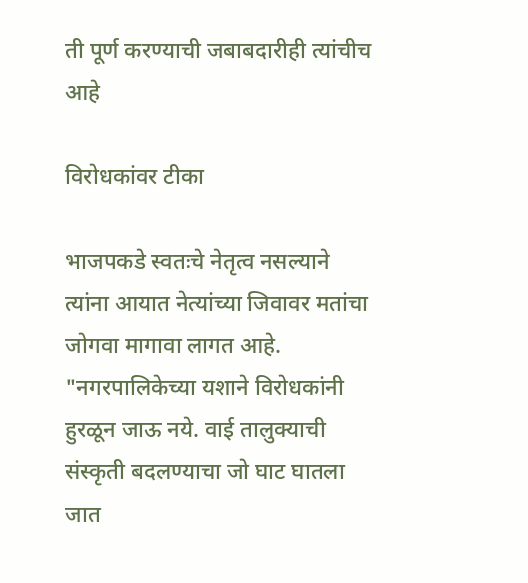ती पूर्ण करण्याची जबाबदारीही त्यांचीच आहे

विरोधकांवर टीका

भाजपकडे स्वतःचे नेतृत्व नसल्याने त्यांना आयात नेत्यांच्या जिवावर मतांचा जोगवा मागावा लागत आहे. "नगरपालिकेच्या यशाने विरोधकांनी हुरळून जाऊ नये. वाई तालुक्याची संस्कृती बदलण्याचा जो घाट घातला जात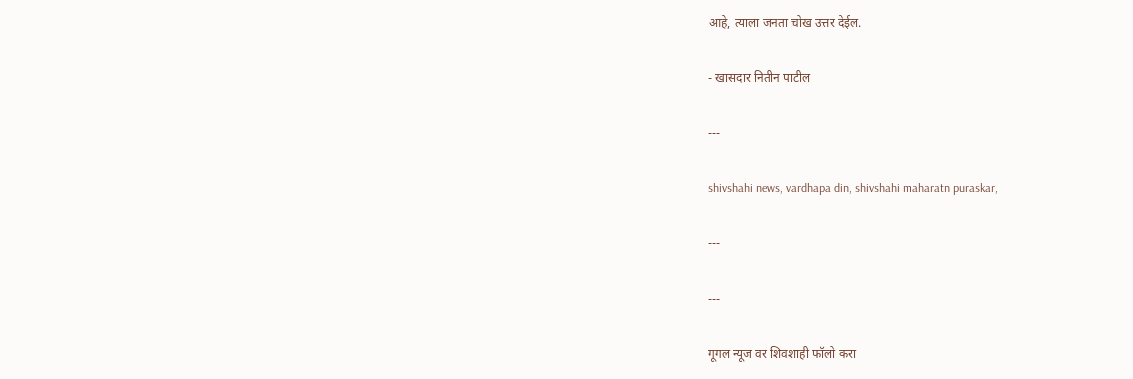आहे, त्याला जनता चोख उत्तर देईल.

- खासदार नितीन पाटील

---

shivshahi news, vardhapa din, shivshahi maharatn puraskar,

---

---

गूगल न्यूज वर शिवशाही फॉलो करा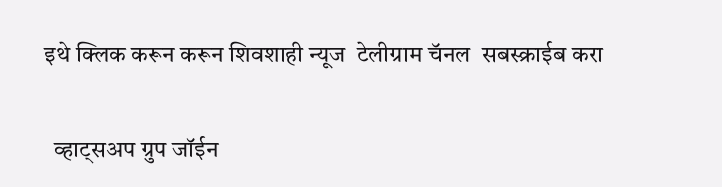इथे क्लिक करून करून शिवशाही न्यूज  टेलीग्राम चॅनल  सबस्क्राईब करा

  व्हाट्सअप ग्रुप जॉईन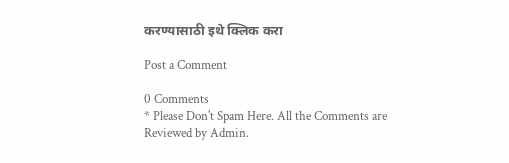करण्यासाठी इथे क्लिक करा

Post a Comment

0 Comments
* Please Don't Spam Here. All the Comments are Reviewed by Admin.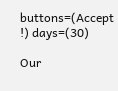buttons=(Accept !) days=(30)

Our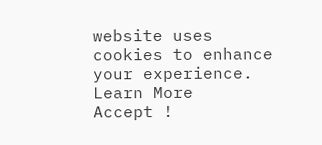website uses cookies to enhance your experience. Learn More
Accept !